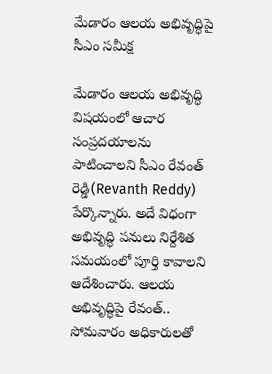మేడారం ఆలయ అభివృద్ధిపై సీఎం సమీక్ష

మేడారం ఆలయ అభివృద్ధి విషయంలో ఆచార సంప్రదయాలను పాటించాలని సీఎం రేవంత్ రెడ్డి(Revanth Reddy) పేర్కొన్నారు. అదే విధంగా అభివృద్ధి పనులు నిర్దేశిత సమయంలో పూర్తి కావాలని ఆదేశించారు. ఆలయ అభివృద్ధిపై రేవంత్.. సోమవారం అధికారులతో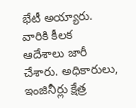భేటీ అయ్యారు. వారికి కీలక ఆదేశాలు జారీ చేశారు. అధికారులు, ఇంజినీర్లు క్షేత్ర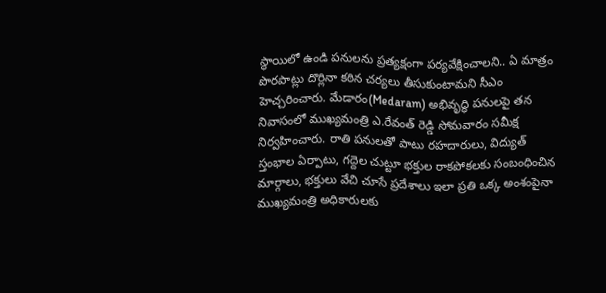స్థాయిలో ఉండి ప‌నులను ప్ర‌త్య‌క్షంగా ప‌ర్య‌వేక్షించాల‌ని.. ఏ మాత్రం పొర‌పాట్లు దొర్లినా క‌ఠిన చ‌ర్య‌లు తీసుకుంటామ‌ని సీఎం హెచ్చరించారు. మేడారం(Medaram) అభివృద్ధి ప‌నుల‌పై త‌న నివాసంలో ముఖ్య‌మంత్రి ఎ.రేవంత్ రెడ్డి సోమ‌వారం స‌మీక్ష నిర్వ‌హించారు. రాతి ప‌నుల‌తో పాటు ర‌హ‌దారులు, విద్యుత్ స్తంభాల ఏర్పాటు, గ‌ద్దెల చుట్టూ భ‌క్తుల రాక‌పోక‌ల‌కు సంబంధించిన మార్గాలు, భ‌క్తులు వేచి చూసే ప్ర‌దేశాలు ఇలా ప్ర‌తి ఒక్క అంశంపైనా ముఖ్య‌మంత్రి అధికారుల‌కు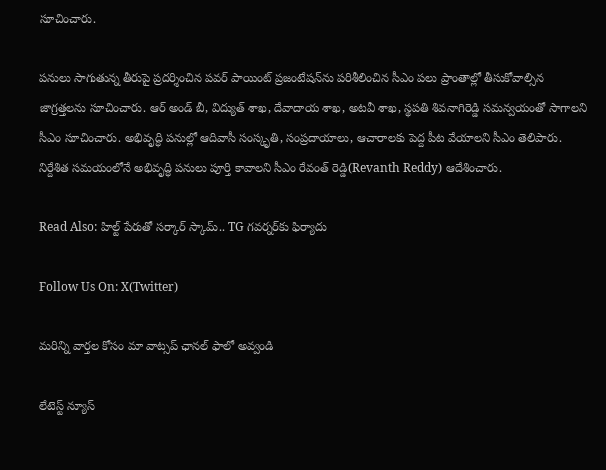సూచించారు.

ప‌నులు సాగుతున్న తీరుపై ప్ర‌ద‌ర్శించిన‌ పవ‌ర్ పాయింట్ ప్ర‌జంటేష‌న్‌ను ప‌రిశీలించిన సీఎం ప‌లు ప్రాంతాల్లో తీసుకోవాల్సిన జాగ్ర‌త్త‌ల‌ను సూచించారు. ఆర్ అండ్ బీ, విద్యుత్ శాఖ‌, దేవాదాయ శాఖ‌, అట‌వీ శాఖ‌, స్థ‌ప‌తి శివ‌నాగిరెడ్డి స‌మ‌న్వ‌యంతో సాగాలని సీఎం సూచించారు. అభివృద్ధి ప‌నుల్లో ఆదివాసీ సంస్కృతి, సంప్ర‌దాయాలు, ఆచారాల‌కు పెద్ద పీట వేయాల‌ని సీఎం తెలిపారు. నిర్దేశిత స‌మ‌యంలోనే అభివృద్ధి ప‌నులు పూర్తి కావాల‌ని సీఎం రేవంత్ రెడ్డి(Revanth Reddy) ఆదేశించారు.

Read Also: హిల్ట్ పేరుతో సర్కార్ స్కామ్.. TG గవర్నర్‌కు ఫిర్యాదు

Follow Us On: X(Twitter)

మ‌రిన్ని వార్త‌ల కోసం మా వాట్స‌ప్ ఛాన‌ల్ ఫాలో అవ్వండి

లేటెస్ట్ న్యూస్‌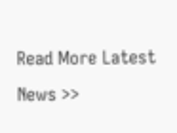Read More Latest News >>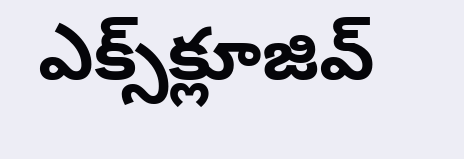ఎక్స్‌క్లూజివ్‌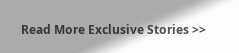Read More Exclusive Stories >>